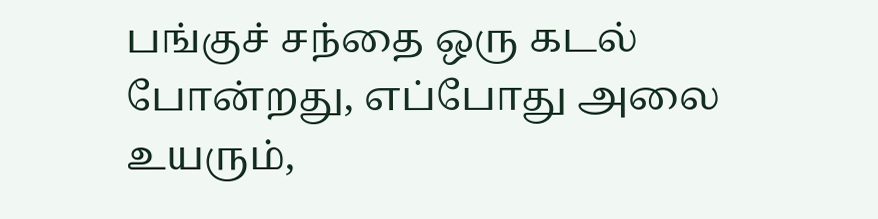பங்குச் சந்தை ஒரு கடல் போன்றது, எப்போது அலை உயரும்,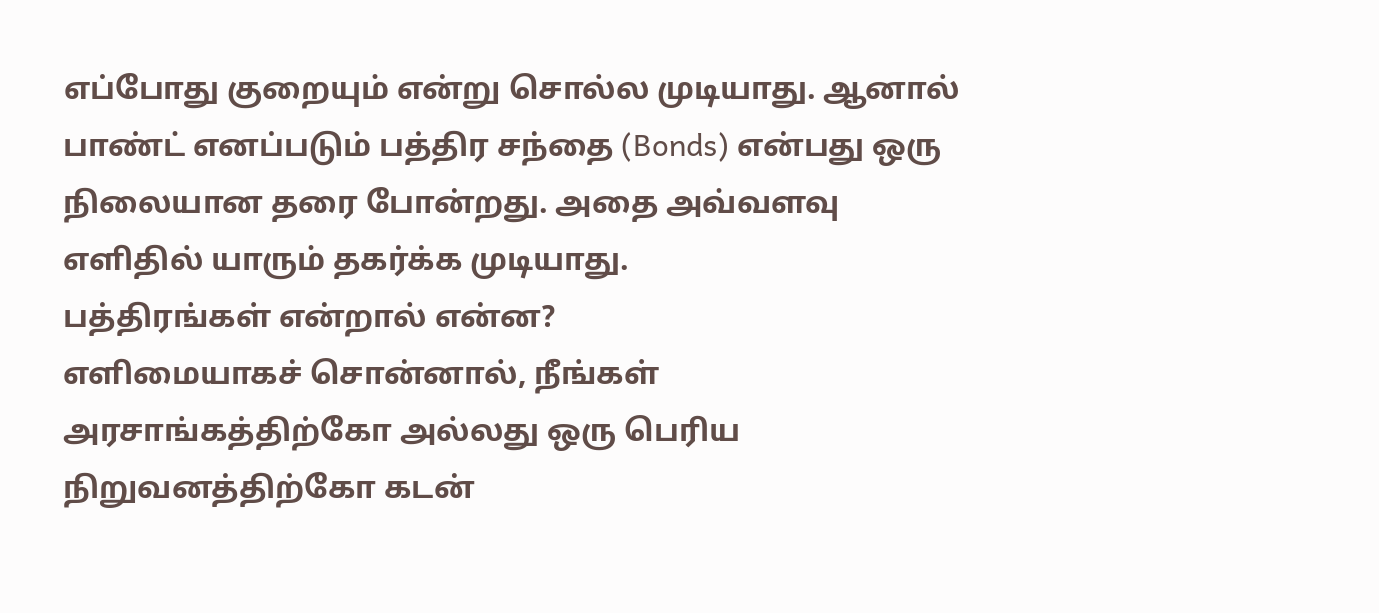எப்போது குறையும் என்று சொல்ல முடியாது. ஆனால் பாண்ட் எனப்படும் பத்திர சந்தை (Bonds) என்பது ஒரு நிலையான தரை போன்றது. அதை அவ்வளவு எளிதில் யாரும் தகர்க்க முடியாது.
பத்திரங்கள் என்றால் என்ன?
எளிமையாகச் சொன்னால், நீங்கள் அரசாங்கத்திற்கோ அல்லது ஒரு பெரிய நிறுவனத்திற்கோ கடன்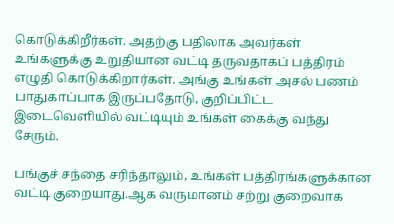கொடுக்கிறீர்கள். அதற்கு பதிலாக அவர்கள் உங்களுக்கு உறுதியான வட்டி தருவதாகப் பத்திரம் எழுதி கொடுக்கிறார்கள். அங்கு உங்கள் அசல் பணம் பாதுகாப்பாக இருப்பதோடு, குறிப்பிட்ட இடைவெளியில் வட்டியும் உங்கள் கைக்கு வந்து சேரும்.

பங்குச் சந்தை சரிந்தாலும், உங்கள் பத்திரங்களுக்கான வட்டி குறையாது.ஆக வருமானம் சற்று குறைவாக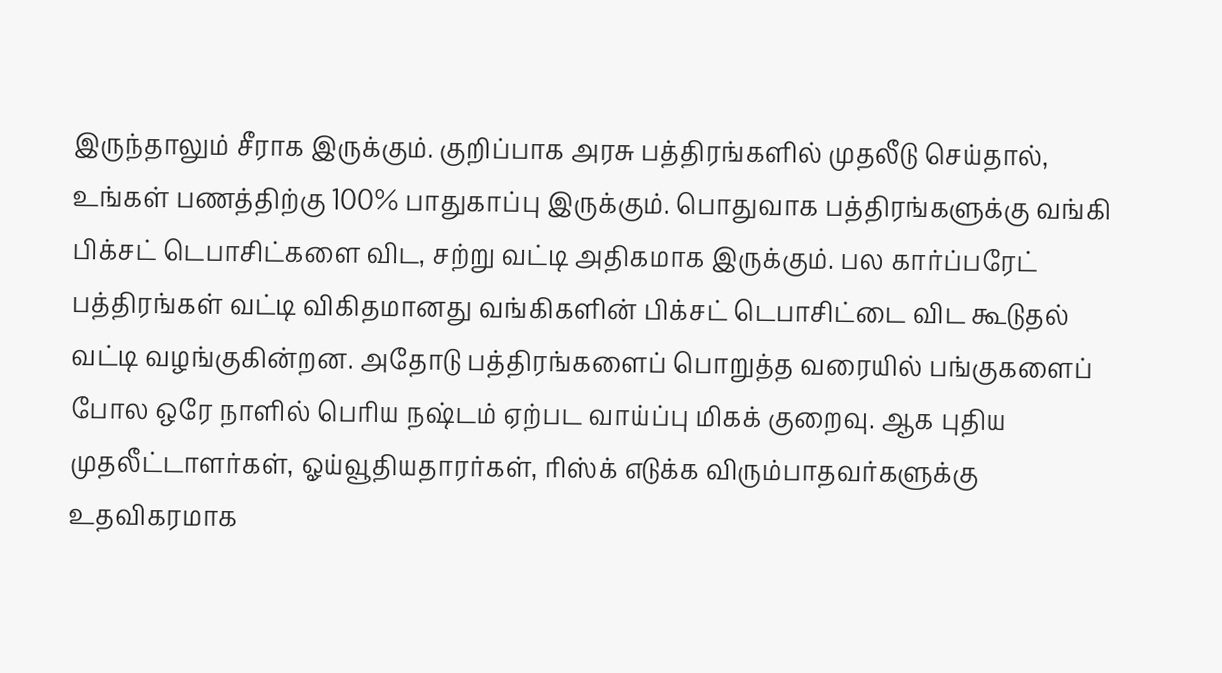இருந்தாலும் சீராக இருக்கும். குறிப்பாக அரசு பத்திரங்களில் முதலீடு செய்தால், உங்கள் பணத்திற்கு 100% பாதுகாப்பு இருக்கும். பொதுவாக பத்திரங்களுக்கு வங்கி பிக்சட் டெபாசிட்களை விட, சற்று வட்டி அதிகமாக இருக்கும். பல கார்ப்பரேட் பத்திரங்கள் வட்டி விகிதமானது வங்கிகளின் பிக்சட் டெபாசிட்டை விட கூடுதல் வட்டி வழங்குகின்றன. அதோடு பத்திரங்களைப் பொறுத்த வரையில் பங்குகளைப் போல ஒரே நாளில் பெரிய நஷ்டம் ஏற்பட வாய்ப்பு மிகக் குறைவு. ஆக புதிய முதலீட்டாளர்கள், ஓய்வூதியதாரர்கள், ரிஸ்க் எடுக்க விரும்பாதவர்களுக்கு உதவிகரமாக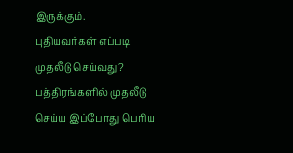இருக்கும்.
புதியவர்கள் எப்படி முதலீடு செய்வது?
பத்திரங்களில் முதலீடு செய்ய இப்போது பெரிய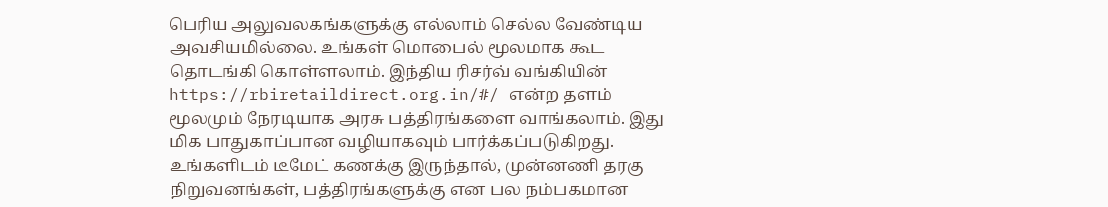பெரிய அலுவலகங்களுக்கு எல்லாம் செல்ல வேண்டிய அவசியமில்லை. உங்கள் மொபைல் மூலமாக கூட தொடங்கி கொள்ளலாம். இந்திய ரிசர்வ் வங்கியின் https://rbiretaildirect.org.in/#/ என்ற தளம் மூலமும் நேரடியாக அரசு பத்திரங்களை வாங்கலாம். இது மிக பாதுகாப்பான வழியாகவும் பார்க்கப்படுகிறது.
உங்களிடம் டீமேட் கணக்கு இருந்தால், முன்னணி தரகு நிறுவனங்கள், பத்திரங்களுக்கு என பல நம்பகமான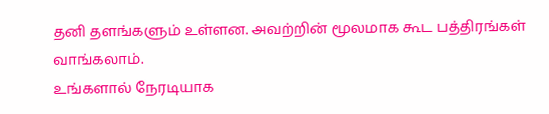தனி தளங்களும் உள்ளன. அவற்றின் மூலமாக கூட பத்திரங்கள் வாங்கலாம்.
உங்களால் நேரடியாக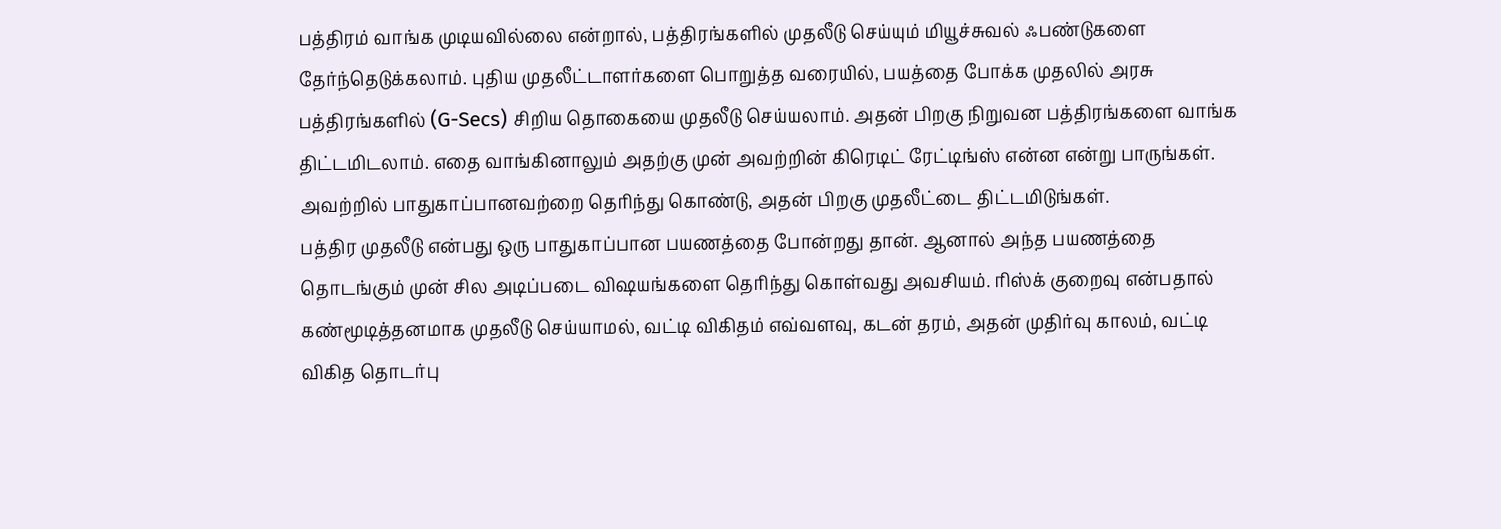பத்திரம் வாங்க முடியவில்லை என்றால், பத்திரங்களில் முதலீடு செய்யும் மியூச்சுவல் ஃபண்டுகளை தேர்ந்தெடுக்கலாம். புதிய முதலீட்டாளர்களை பொறுத்த வரையில், பயத்தை போக்க முதலில் அரசு பத்திரங்களில் (G-Secs) சிறிய தொகையை முதலீடு செய்யலாம். அதன் பிறகு நிறுவன பத்திரங்களை வாங்க திட்டமிடலாம். எதை வாங்கினாலும் அதற்கு முன் அவற்றின் கிரெடிட் ரேட்டிங்ஸ் என்ன என்று பாருங்கள். அவற்றில் பாதுகாப்பானவற்றை தெரிந்து கொண்டு, அதன் பிறகு முதலீட்டை திட்டமிடுங்கள்.
பத்திர முதலீடு என்பது ஒரு பாதுகாப்பான பயணத்தை போன்றது தான். ஆனால் அந்த பயணத்தை தொடங்கும் முன் சில அடிப்படை விஷயங்களை தெரிந்து கொள்வது அவசியம். ரிஸ்க் குறைவு என்பதால் கண்மூடித்தனமாக முதலீடு செய்யாமல், வட்டி விகிதம் எவ்வளவு, கடன் தரம், அதன் முதிர்வு காலம், வட்டி விகித தொடர்பு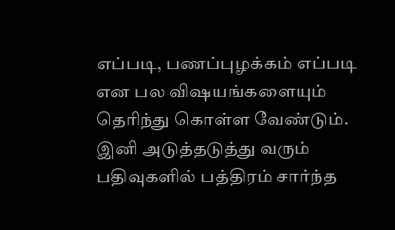எப்படி, பணப்புழக்கம் எப்படி என பல விஷயங்களையும் தெரிந்து கொள்ள வேண்டும். இனி அடுத்தடுத்து வரும் பதிவுகளில் பத்திரம் சார்ந்த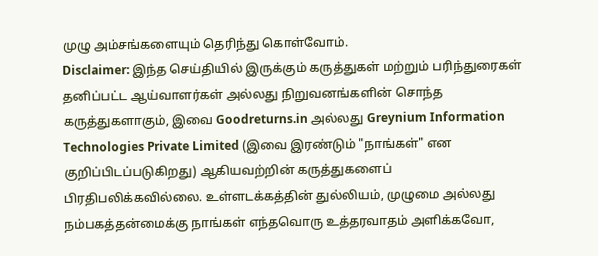முழு அம்சங்களையும் தெரிந்து கொள்வோம்.
Disclaimer: இந்த செய்தியில் இருக்கும் கருத்துகள் மற்றும் பரிந்துரைகள் தனிப்பட்ட ஆய்வாளர்கள் அல்லது நிறுவனங்களின் சொந்த கருத்துகளாகும், இவை Goodreturns.in அல்லது Greynium Information Technologies Private Limited (இவை இரண்டும் "நாங்கள்" என குறிப்பிடப்படுகிறது) ஆகியவற்றின் கருத்துகளைப் பிரதிபலிக்கவில்லை. உள்ளடக்கத்தின் துல்லியம், முழுமை அல்லது நம்பகத்தன்மைக்கு நாங்கள் எந்தவொரு உத்தரவாதம் அளிக்கவோ,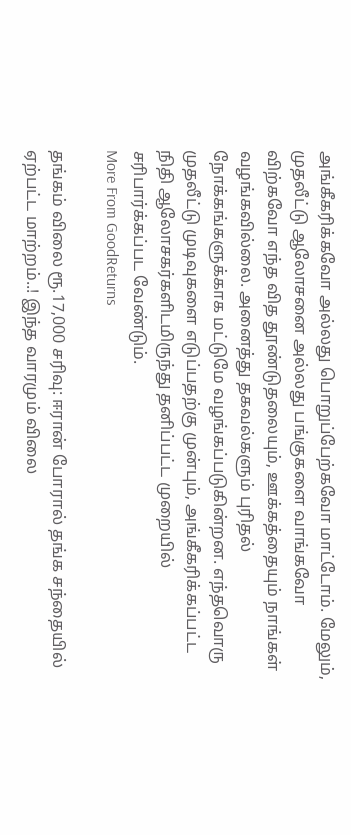அங்கீகரிக்கவோ அல்லது பொறுப்பேற்கவோ மாட்டோம். மேலும், முதலீட்டு ஆலோசனை அல்லது பங்குகளை வாங்கவோ விற்கவோ எந்த வித தூண்டுதலையும், ஊக்கத்தையும் நாங்கள் வழங்கவில்லை. அனைத்து தகவல்களும் புரிதல் நோக்கங்களுக்காக மட்டுமே வழங்கப்படுகின்றன. எந்தவொரு முதலீட்டு முடிவுகளை எடுப்பதற்கு முன்பும், அங்கீகரிக்கப்பட்ட நிதி ஆலோசகர்களிடமிருந்து தனிப்பட்ட முறையில் சரிபார்க்கப்பட வேண்டும்.
More From GoodReturns

தங்கம் விலை ரூ.17,000 சரிவு: ஈரான் போரால் தங்க சந்தையில் ஏற்பட்ட மாற்றம்..! இந்த வாரமும் விலை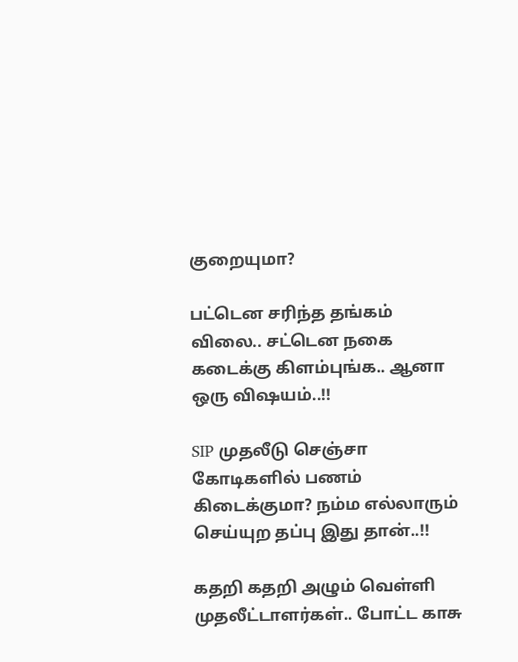குறையுமா?

பட்டென சரிந்த தங்கம் விலை.. சட்டென நகை கடைக்கு கிளம்புங்க.. ஆனா ஒரு விஷயம்..!!

SIP முதலீடு செஞ்சா கோடிகளில் பணம் கிடைக்குமா? நம்ம எல்லாரும் செய்யுற தப்பு இது தான்..!!

கதறி கதறி அழும் வெள்ளி முதலீட்டாளர்கள்.. போட்ட காசு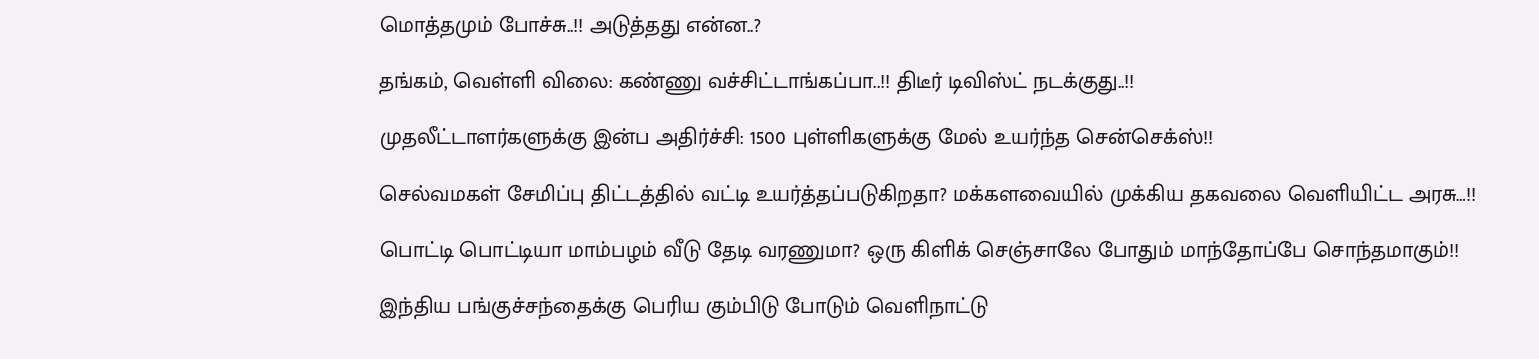மொத்தமும் போச்சு..!! அடுத்தது என்ன..?

தங்கம், வெள்ளி விலை: கண்ணு வச்சிட்டாங்கப்பா..!! திடீர் டிவிஸ்ட் நடக்குது..!!

முதலீட்டாளர்களுக்கு இன்ப அதிர்ச்சி: 1500 புள்ளிகளுக்கு மேல் உயர்ந்த சென்செக்ஸ்!!

செல்வமகள் சேமிப்பு திட்டத்தில் வட்டி உயர்த்தப்படுகிறதா? மக்களவையில் முக்கிய தகவலை வெளியிட்ட அரசு…!!

பொட்டி பொட்டியா மாம்பழம் வீடு தேடி வரணுமா? ஒரு கிளிக் செஞ்சாலே போதும் மாந்தோப்பே சொந்தமாகும்!!

இந்திய பங்குச்சந்தைக்கு பெரிய கும்பிடு போடும் வெளிநாட்டு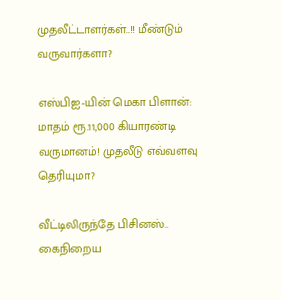முதலீட்டாளர்கள்..!! மீண்டும் வருவார்களா?

எஸ்பிஐ-யின் மெகா பிளான்: மாதம் ரூ.11,000 கியாரண்டி வருமானம்! முதலீடு எவ்வளவு தெரியுமா?

வீட்டிலிருந்தே பிசினஸ்.. கைநிறைய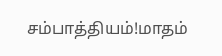சம்பாத்தியம்!மாதம்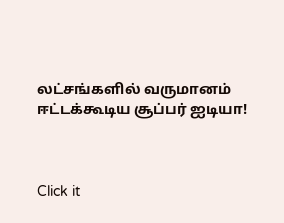லட்சங்களில் வருமானம் ஈட்டக்கூடிய சூப்பர் ஐடியா!



Click it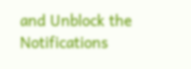and Unblock the Notifications